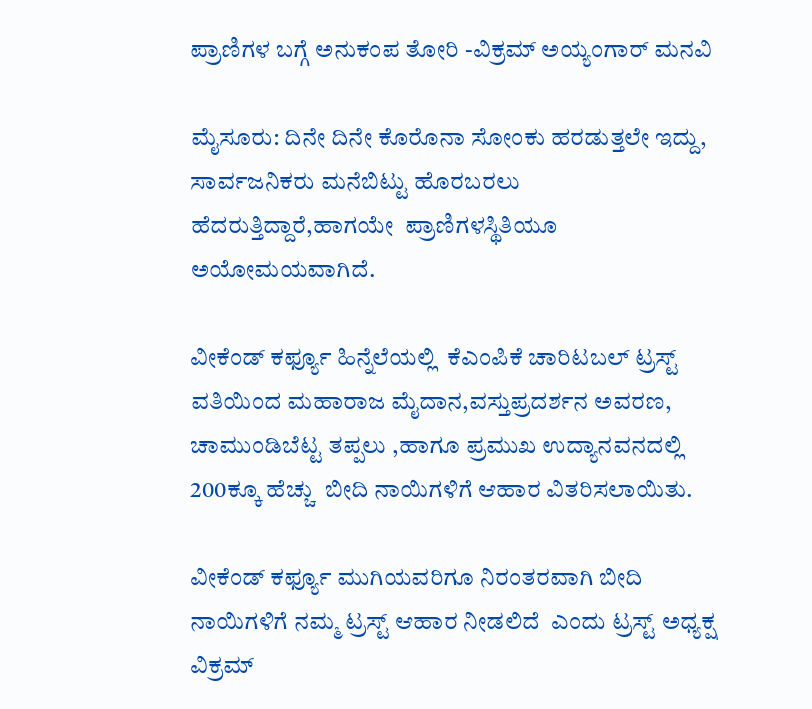ಪ್ರಾಣಿಗಳ ಬಗ್ಗೆ ಅನುಕಂಪ ತೋರಿ -ವಿಕ್ರಮ್ ಅಯ್ಯಂಗಾರ್ ಮನವಿ

ಮೈಸೂರು: ದಿನೇ ದಿನೇ ಕೊರೊನಾ ಸೋಂಕು ಹರಡುತ್ತಲೇ ಇದ್ದು, ಸಾರ್ವಜನಿಕರು ಮನೆಬಿಟ್ಟು ಹೊರಬರಲು ಹೆದರುತ್ತಿದ್ದಾರೆ,ಹಾಗಯೇ  ಪ್ರಾಣಿಗಳಸ್ಥಿತಿಯೂ ಅಯೋಮಯವಾಗಿದೆ.

ವೀಕೆಂಡ್ ಕರ್ಫ್ಯೂ ಹಿನ್ನೆಲೆಯಲ್ಲಿ  ಕೆಎಂಪಿಕೆ ಚಾರಿಟಬಲ್ ಟ್ರಸ್ಟ್ ವತಿಯಿಂದ ಮಹಾರಾಜ ಮೈದಾನ,ವಸ್ತುಪ್ರದರ್ಶನ ಅವರಣ, ಚಾಮುಂಡಿಬೆಟ್ಟ ತಪ್ಪಲು ,ಹಾಗೂ ಪ್ರಮುಖ ಉದ್ಯಾನವನದಲ್ಲಿ 200ಕ್ಕೂ ಹೆಚ್ಚು  ಬೀದಿ ನಾಯಿಗಳಿಗೆ ಆಹಾರ ವಿತರಿಸಲಾಯಿತು.

ವೀಕೆಂಡ್ ಕರ್ಫ್ಯೂ ಮುಗಿಯವರಿಗೂ ನಿರಂತರವಾಗಿ ಬೀದಿ ನಾಯಿಗಳಿಗೆ ನಮ್ಮ ಟ್ರಸ್ಟ್ ಆಹಾರ ನೀಡಲಿದೆ  ಎಂದು ಟ್ರಸ್ಟ್ ಅಧ್ಯಕ್ಷ ವಿಕ್ರಮ್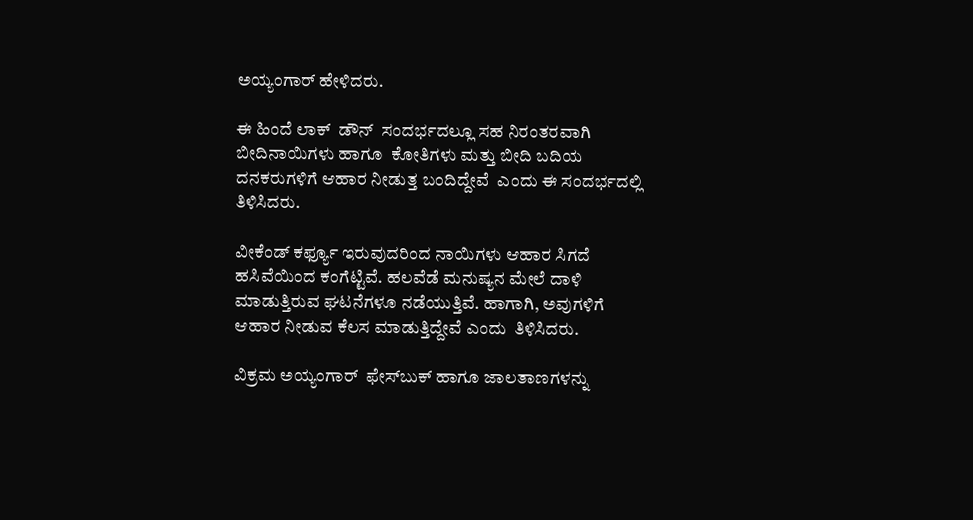ಅಯ್ಯಂಗಾರ್ ಹೇಳಿದರು.

ಈ ಹಿಂದೆ ಲಾಕ್  ಡೌನ್  ಸಂದರ್ಭದಲ್ಲೂ ಸಹ ನಿರಂತರವಾಗಿ ಬೀದಿನಾಯಿಗಳು ಹಾಗೂ  ಕೋತಿಗಳು ಮತ್ತು ಬೀದಿ ಬದಿಯ  ದನಕರುಗಳಿಗೆ ಆಹಾರ ನೀಡುತ್ತ ಬಂದಿದ್ದೇವೆ  ಎಂದು ಈ ಸಂದರ್ಭದಲ್ಲಿ ತಿಳಿಸಿದರು.

ವೀಕೆಂಡ್ ಕರ್ಫ್ಯೂ ಇರುವುದರಿಂದ ನಾಯಿಗಳು ಆಹಾರ ಸಿಗದೆ ಹಸಿವೆಯಿಂದ ಕಂಗೆಟ್ಟಿವೆ. ಹಲವೆಡೆ ಮನುಷ್ಯನ ಮೇಲೆ ದಾಳಿ ಮಾಡುತ್ತಿರುವ ಘಟನೆಗಳೂ ನಡೆಯುತ್ತಿವೆ. ಹಾಗಾಗಿ, ಅವುಗಳಿಗೆ ಆಹಾರ ನೀಡುವ ಕೆಲಸ ಮಾಡುತ್ತಿದ್ದೇವೆ ಎಂದು  ತಿಳಿಸಿದರು.

ವಿಕ್ರಮ ಅಯ್ಯಂಗಾರ್  ಫೇಸ್‌ಬುಕ್‌ ಹಾಗೂ ಜಾಲತಾಣಗಳನ್ನು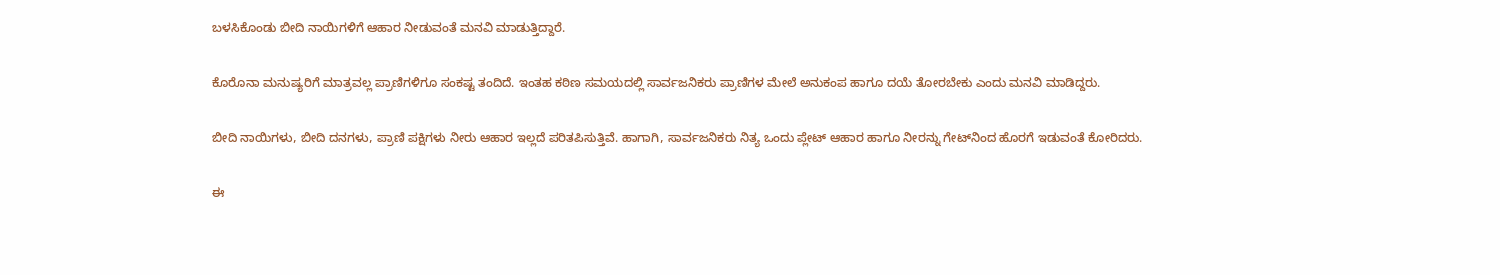ಬಳಸಿಕೊಂಡು ಬೀದಿ ನಾಯಿಗಳಿಗೆ ಆಹಾರ ನೀಡುವಂತೆ ಮನವಿ ಮಾಡುತ್ತಿದ್ದಾರೆ.

ಕೊರೊನಾ ಮನುಷ್ಯರಿಗೆ ಮಾತ್ರವಲ್ಲ ಪ್ರಾಣಿಗಳಿಗೂ ಸಂಕಷ್ಟ ತಂದಿದೆ. ಇಂತಹ ಕಠಿಣ ಸಮಯದಲ್ಲಿ ಸಾರ್ವಜನಿಕರು ಪ್ರಾಣಿಗಳ ಮೇಲೆ ಅನುಕಂಪ ಹಾಗೂ ದಯೆ ತೋರಬೇಕು ಎಂದು ಮನವಿ ಮಾಡಿದ್ದರು.

ಬೀದಿ ನಾಯಿಗಳು, ಬೀದಿ ದನಗಳು, ಪ್ರಾಣಿ ಪಕ್ಷಿಗಳು ನೀರು ಆಹಾರ ಇಲ್ಲದೆ ಪರಿತಪಿಸುತ್ತಿವೆ. ಹಾಗಾಗಿ, ಸಾರ್ವಜನಿಕರು ನಿತ್ಯ ಒಂದು ಪ್ಲೇಟ್‌ ಆಹಾರ ಹಾಗೂ ನೀರನ್ನು ಗೇಟ್‌ನಿಂದ ಹೊರಗೆ ಇಡುವಂತೆ ಕೋರಿದರು.

ಈ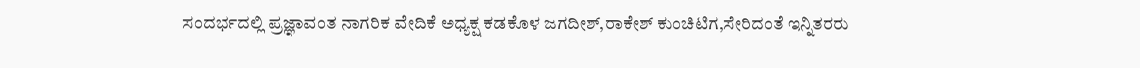ಸಂದರ್ಭದಲ್ಲಿ ಪ್ರಜ್ಞಾವಂತ ನಾಗರಿಕ ವೇದಿಕೆ ಅಧ್ಯಕ್ಷ ಕಡಕೊಳ ಜಗದೀಶ್,ರಾಕೇಶ್ ಕುಂಚಿಟಿಗ,ಸೇರಿದಂತೆ ಇನ್ನಿತರರು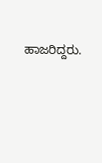ಹಾಜರಿದ್ದರು.